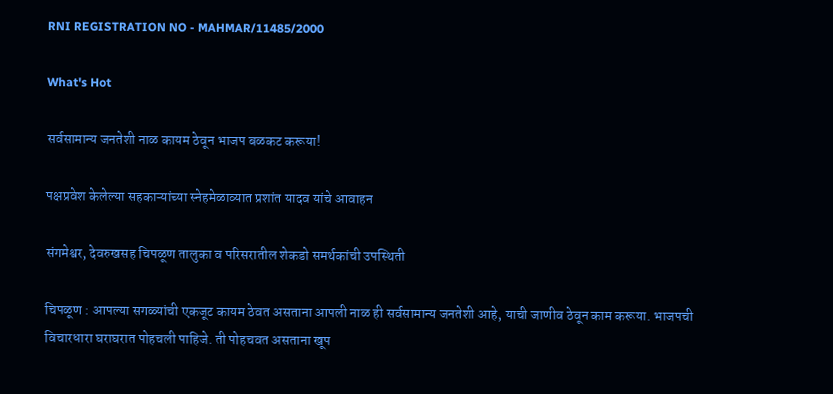RNI REGISTRATION NO - MAHMAR/11485/2000

What's Hot

सर्वसामान्य जनतेशी नाळ कायम ठेवून भाजप बळकट करूया!

पक्षप्रवेश केलेल्या सहकाऱ्यांच्या स्नेहमेळाव्यात प्रशांत यादव यांचे आवाहन

संगमेश्वर, देवरुखसह चिपळूण तालुका व परिसरातील शेकडो समर्थकांची उपस्थिती

चिपळूण : आपल्या सगळ्यांची एकजूट कायम ठेवत असताना आपली नाळ ही सर्वसामान्य जनतेशी आहे, याची जाणीव ठेवून काम करूया. भाजपची विचारधारा घराघरात पोहचली पाहिजे. ती पोहचवत असताना खूप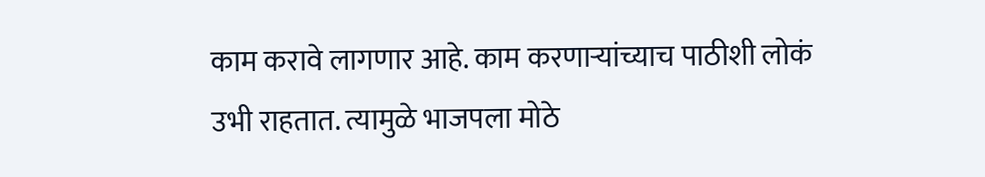काम करावे लागणार आहे. काम करणाऱ्यांच्याच पाठीशी लोकं उभी राहतात. त्यामुळे भाजपला मोठे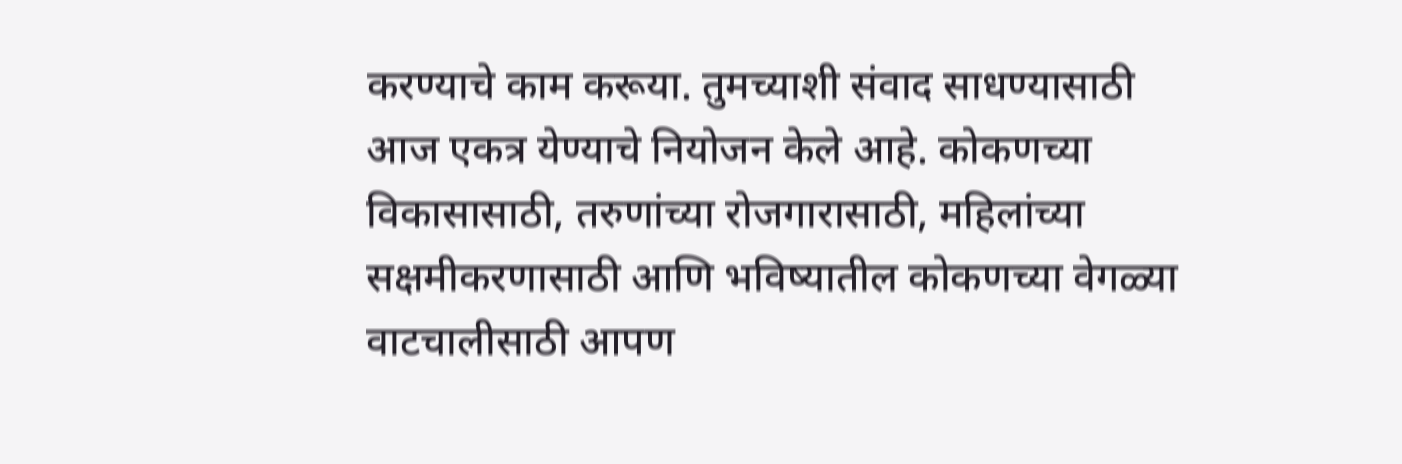करण्याचे काम करूया. तुमच्याशी संवाद साधण्यासाठी आज एकत्र येण्याचे नियोजन केले आहे. कोकणच्या विकासासाठी, तरुणांच्या रोजगारासाठी, महिलांच्या सक्षमीकरणासाठी आणि भविष्यातील कोकणच्या वेगळ्या वाटचालीसाठी आपण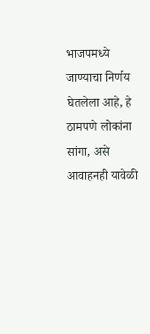भाजपमध्ये जाण्याचा निर्णय घेतलेला आहे, हे ठामपणे लोकांना सांगा, असे आवाहनही यावेळी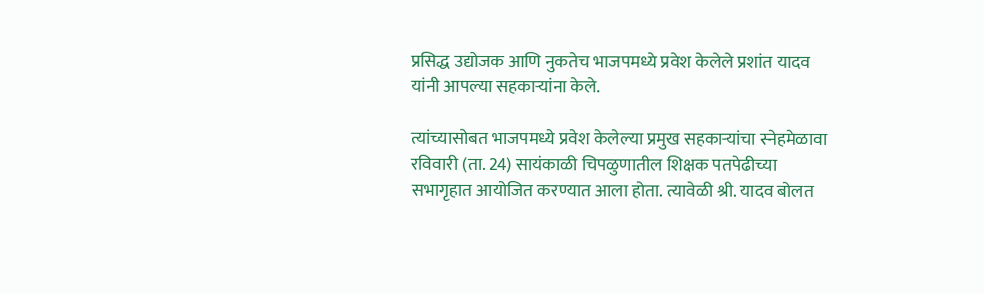प्रसिद्ध उद्योजक आणि नुकतेच भाजपमध्ये प्रवेश केलेले प्रशांत यादव यांनी आपल्या सहकाऱ्यांना केले.

त्यांच्यासोबत भाजपमध्ये प्रवेश केलेल्या प्रमुख सहकाऱ्यांचा स्नेहमेळावा रविवारी (ता. 24) सायंकाळी चिपळुणातील शिक्षक पतपेढीच्या सभागृहात आयोजित करण्यात आला होता. त्यावेळी श्री. यादव बोलत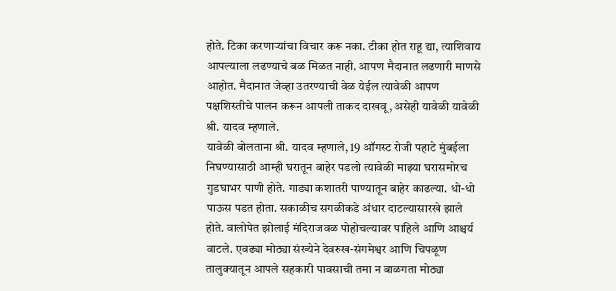होते. टिका करणाऱ्यांचा विचार करू नका. टीका होत राहू द्या, त्याशिवाय आपल्याला लढण्याचे बळ मिळत नाही. आपण मैदानात लढणारी माणसे आहोत. मैदानात जेव्हा उतरण्याची वेळ येईल त्यावेळी आपण पक्षशिस्तीचे पालन करून आपली ताकद दाखवू, असेही यावेळी यावेळी श्री. यादव म्हणाले.
यावेळी बोलताना श्री. यादव म्हणाले, 19 ऑगस्ट रोजी पहाटे मुंबईला निघण्यासाठी आम्ही घरातून बाहेर पडलो त्यावेळी माझ्या घरासमोरच गुडघाभर पाणी होते. गाड्या कशातरी पाण्यातून बाहेर काढल्या. धो-धो पाऊस पडत होता. सकाळीच सगळीकडे अंधार दाटल्यासारखे झाले होते. वालोपेत झोलाई मंदिराजवळ पोहोचल्यावर पाहिले आणि आश्चर्य वाटले. एवढ्या मोठ्या संख्येने देवरुख-संगमेश्वर आणि चिपळूण तालुक्यातून आपले सहकारी पावसाची तमा न बाळगता मोठ्या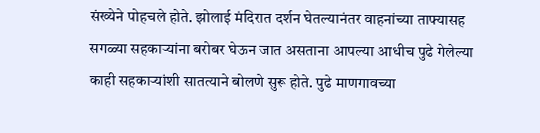संख्येने पोहचले होते. झोलाई मंदिरात दर्शन घेतल्यानंतर वाहनांच्या ताफ्यासह सगळ्या सहकाऱ्यांना बरोबर घेऊन जात असताना आपल्या आधीच पुढे गेलेल्या काही सहकाऱ्यांशी सातत्याने बोलणे सुरू होते. पुढे माणगावच्या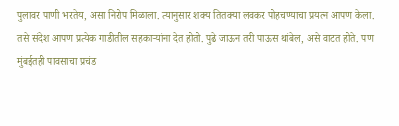पुलावर पाणी भरतेय, असा निरोप मिळाला. त्यानुसार शक्य तितक्या लवकर पोहचण्याचा प्रयत्न आपण केला. तसे संदेश आपण प्रत्येक गाडीतील सहकाऱ्यांना देत होतो. पुढे जाऊन तरी पाऊस थांबेल, असे वाटत होते. पण मुंबईतही पावसाचा प्रचंड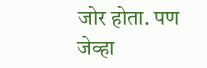जोर होता. पण जेव्हा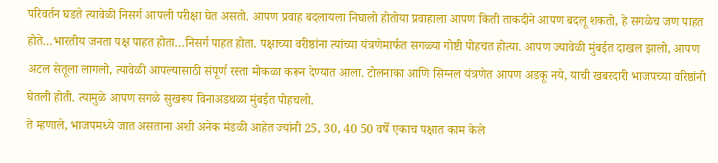परिवर्तन घडते त्यावेळी निसर्ग आपली परीक्षा घेत असतो. आपण प्रवाह बदलायला निघालो होतोया प्रवाहाला आपण किती ताकदीने आपण बदलू शकतो, हे सगळेच जण पाहत होते…भारतीय जनता पक्ष पाहत होता…निसर्ग पाहत होता. पक्षाच्या वरीष्ठांना त्यांच्या यंत्रणेमार्फत सगळ्या गोष्टी पोहचत होत्या. आपण ज्यावेळी मुंबईत दाखल झालो, आपण अटल सेतूला लागलो, त्यावेळी आपल्यासाठी संपूर्ण रस्ता मोकळा करून देण्यात आला. टोलनाका आणि सिग्नल यंत्रणेत आपण अडकू नये, याची खबरदारी भाजपच्या वरिष्ठांनी घेतली होती. त्यामुळे आपण सगळे सुखरूप विनाअडथळा मुंबईत पोहचलो.
ते म्हणाले, भाजपमध्ये जात असताना अशी अनेक मंडळी आहेत ज्यांनी 25, 30, 40 50 वर्षे एकाच पक्षात काम केले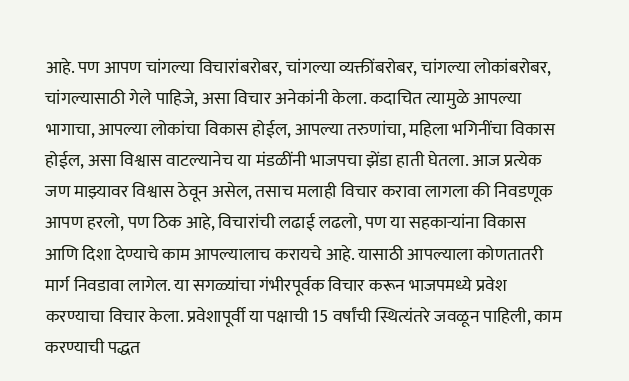आहे. पण आपण चांगल्या विचारांबरोबर, चांगल्या व्यक्तींबरोबर, चांगल्या लोकांबरोबर, चांगल्यासाठी गेले पाहिजे, असा विचार अनेकांनी केला. कदाचित त्यामुळे आपल्या भागाचा, आपल्या लोकांचा विकास होईल, आपल्या तरुणांचा, महिला भगिनींचा विकास होईल, असा विश्वास वाटल्यानेच या मंडळींनी भाजपचा झेंडा हाती घेतला. आज प्रत्येक जण माझ्यावर विश्वास ठेवून असेल, तसाच मलाही विचार करावा लागला की निवडणूक आपण हरलो, पण ठिक आहे, विचारांची लढाई लढलो, पण या सहकाऱ्यांना विकास आणि दिशा देण्याचे काम आपल्यालाच करायचे आहे. यासाठी आपल्याला कोणतातरी मार्ग निवडावा लागेल. या सगळ्यांचा गंभीरपूर्वक विचार करून भाजपमध्ये प्रवेश करण्याचा विचार केला. प्रवेशापूर्वी या पक्षाची 15 वर्षांची स्थित्यंतरे जवळून पाहिली, काम करण्याची पद्धत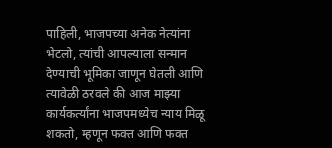पाहिली, भाजपच्या अनेक नेत्यांना भेटलो, त्यांची आपल्याला सन्मान देण्याची भूमिका जाणून घेतली आणि त्यावेळी ठरवले की आज माझ्या कार्यकर्त्यांना भाजपमध्येच न्याय मिळू शकतो, म्हणून फक्त आणि फक्त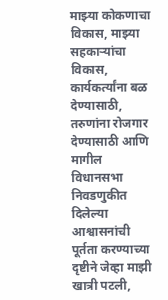माझ्या कोकणाचा विकास, माझ्या सहकाऱ्यांचा विकास, कार्यकर्त्यांना बळ देण्यासाठी, तरुणांना रोजगार देण्यासाठी आणि मागील विधानसभा निवडणुकीत दिलेल्या आश्वासनांची पूर्तता करण्याच्या दृष्टीने जेव्हा माझी खात्री पटली,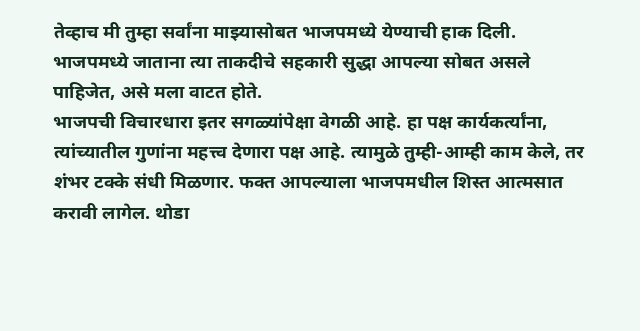तेव्हाच मी तुम्हा सर्वांना माझ्यासोबत भाजपमध्ये येण्याची हाक दिली. भाजपमध्ये जाताना त्या ताकदीचे सहकारी सुद्धा आपल्या सोबत असले पाहिजेत, असे मला वाटत होते.
भाजपची विचारधारा इतर सगळ्यांपेक्षा वेगळी आहे. हा पक्ष कार्यकर्त्यांना, त्यांच्यातील गुणांना महत्त्व देणारा पक्ष आहे. त्यामुळे तुम्ही-आम्ही काम केले, तर शंभर टक्के संधी मिळणार. फक्त आपल्याला भाजपमधील शिस्त आत्मसात करावी लागेल. थोडा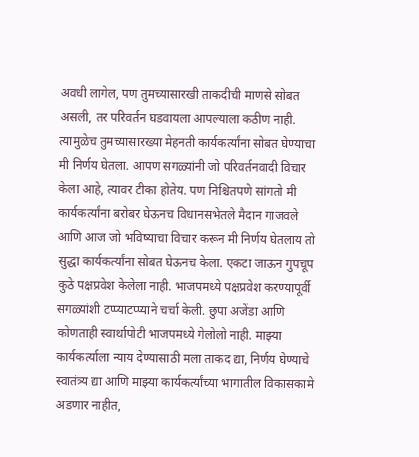अवधी लागेल, पण तुमच्यासारखी ताकदीची माणसे सोबत असली, तर परिवर्तन घडवायला आपल्याला कठीण नाही. त्यामुळेच तुमच्यासारख्या मेहनती कार्यकर्त्यांना सोबत घेण्याचा मी निर्णय घेतला. आपण सगळ्यांनी जो परिवर्तनवादी विचार केला आहे, त्यावर टीका होतेय. पण निश्चितपणे सांगतो मी कार्यकर्त्यांना बरोबर घेऊनच विधानसभेतले मैदान गाजवले आणि आज जो भविष्याचा विचार करून मी निर्णय घेतलाय तो सुद्धा कार्यकर्त्यांना सोबत घेऊनच केला. एकटा जाऊन गुपचूप कुठे पक्षप्रवेश केलेला नाही. भाजपमध्ये पक्षप्रवेश करण्यापूर्वी सगळ्यांशी टप्प्याटप्प्याने चर्चा केली. छुपा अजेंडा आणि कोणताही स्वार्थापोटी भाजपमध्ये गेलोलो नाही. माझ्या कार्यकर्त्याला न्याय देण्यासाठी मला ताकद द्या, निर्णय घेण्याचे स्वातंत्र्य द्या आणि माझ्या कार्यकर्त्यांच्या भागातील विकासकामे अडणार नाहीत,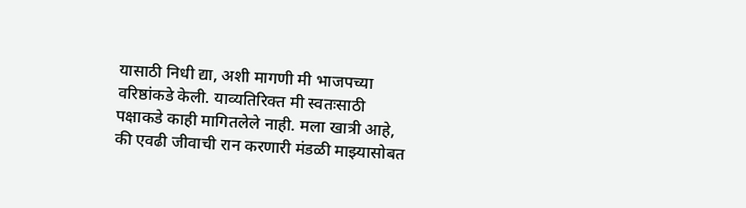यासाठी निधी द्या, अशी मागणी मी भाजपच्या वरिष्ठांकडे केली. याव्यतिरिक्त मी स्वतःसाठी पक्षाकडे काही मागितलेले नाही. मला खात्री आहे, की एवढी जीवाची रान करणारी मंडळी माझ्यासोबत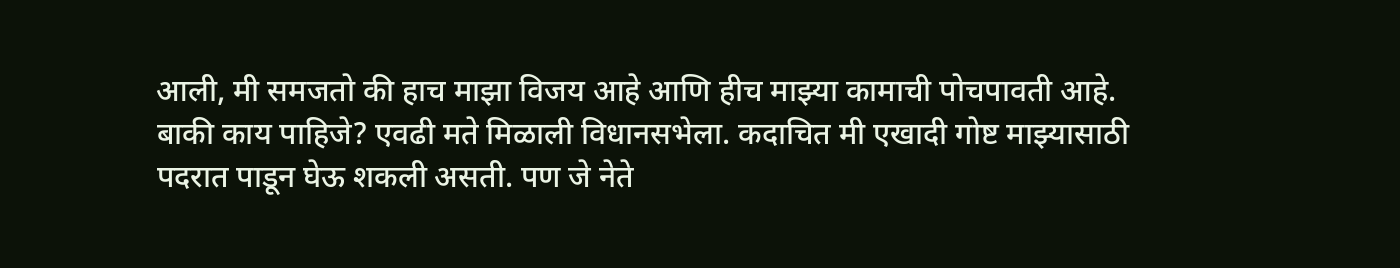आली, मी समजतो की हाच माझा विजय आहे आणि हीच माझ्या कामाची पोचपावती आहे. बाकी काय पाहिजे? एवढी मते मिळाली विधानसभेला. कदाचित मी एखादी गोष्ट माझ्यासाठी पदरात पाडून घेऊ शकली असती. पण जे नेते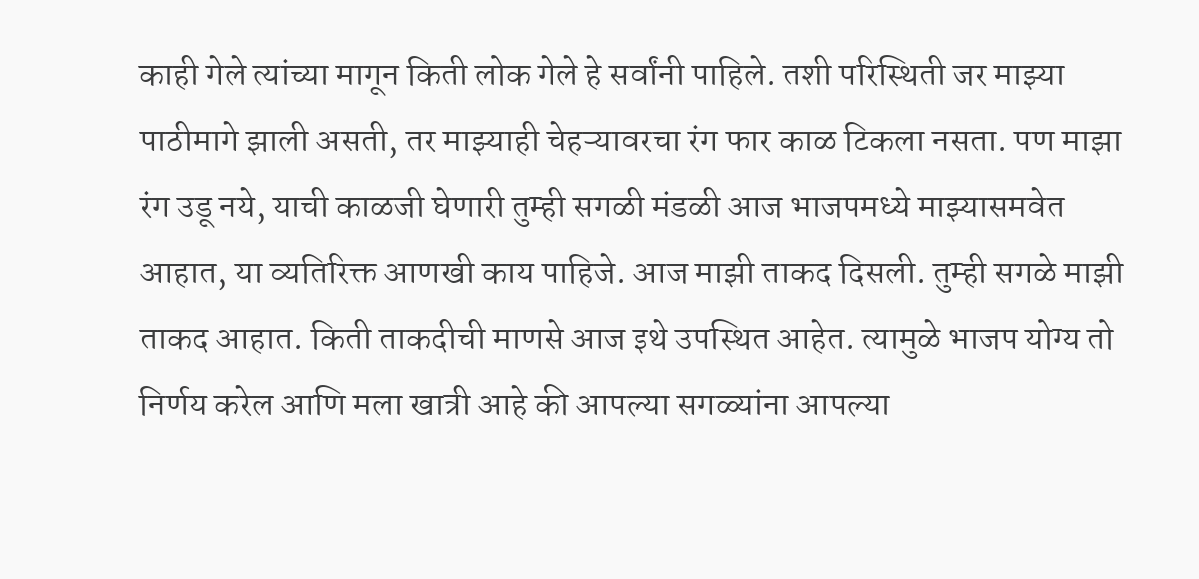काही गेले त्यांच्या मागून किती लोक गेले हे सर्वांनी पाहिले. तशी परिस्थिती जर माझ्या पाठीमागे झाली असती, तर माझ्याही चेहऱ्यावरचा रंग फार काळ टिकला नसता. पण माझा रंग उडू नये, याची काळजी घेणारी तुम्ही सगळी मंडळी आज भाजपमध्ये माझ्यासमवेत आहात, या व्यतिरिक्त आणखी काय पाहिजे. आज माझी ताकद दिसली. तुम्ही सगळे माझी ताकद आहात. किती ताकदीची माणसे आज इथे उपस्थित आहेत. त्यामुळे भाजप योग्य तो निर्णय करेल आणि मला खात्री आहे की आपल्या सगळ्यांना आपल्या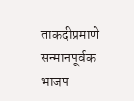ताकदीप्रमाणे सन्मानपूर्वक भाजप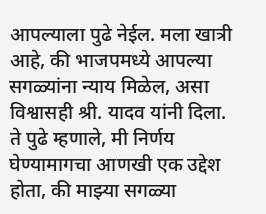आपल्याला पुढे नेईल. मला खात्री आहे, की भाजपमध्ये आपल्या सगळ्यांना न्याय मिळेल, असा विश्वासही श्री. यादव यांनी दिला.
ते पुढे म्हणाले, मी निर्णय घेण्यामागचा आणखी एक उद्देश होता, की माझ्या सगळ्या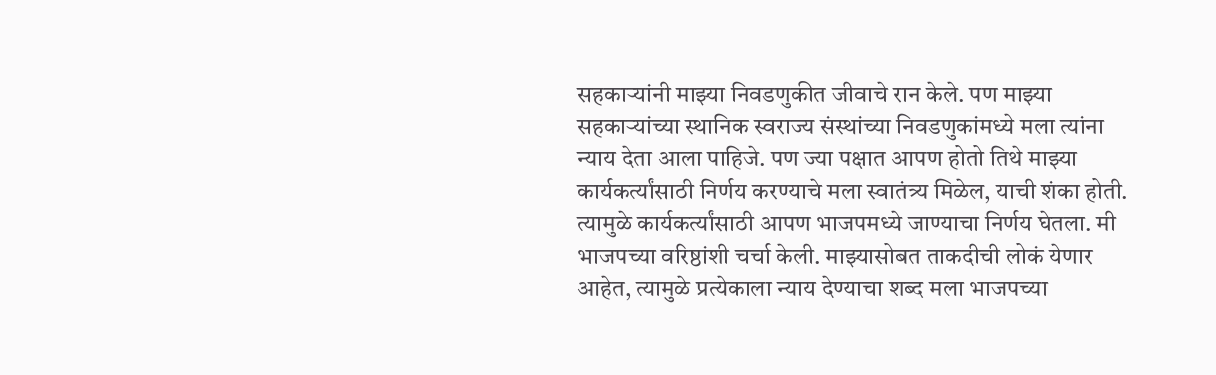सहकाऱ्यांनी माझ्या निवडणुकीत जीवाचे रान केले. पण माझ्या सहकाऱ्यांच्या स्थानिक स्वराज्य संस्थांच्या निवडणुकांमध्ये मला त्यांना न्याय देता आला पाहिजे. पण ज्या पक्षात आपण होतो तिथे माझ्या कार्यकर्त्यांसाठी निर्णय करण्याचे मला स्वातंत्र्य मिळेल, याची शंका होती. त्यामुळे कार्यकर्त्यांसाठी आपण भाजपमध्ये जाण्याचा निर्णय घेतला. मी भाजपच्या वरिष्ठांशी चर्चा केली. माझ्यासोबत ताकदीची लोकं येणार आहेत, त्यामुळे प्रत्येकाला न्याय देण्याचा शब्द मला भाजपच्या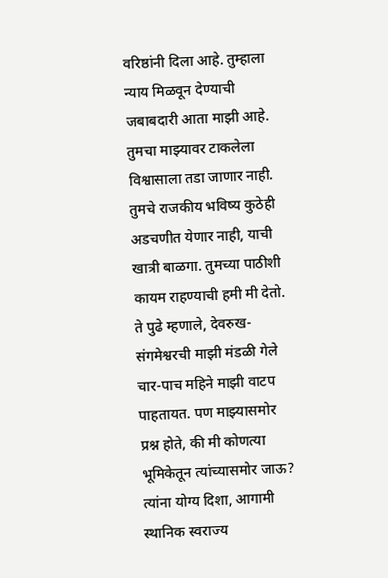वरिष्ठांनी दिला आहे. तुम्हाला न्याय मिळवून देण्याची जबाबदारी आता माझी आहे. तुमचा माझ्यावर टाकलेला विश्वासाला तडा जाणार नाही. तुमचे राजकीय भविष्य कुठेही अडचणीत येणार नाही, याची खात्री बाळगा. तुमच्या पाठीशी कायम राहण्याची हमी मी देतो.
ते पुढे म्हणाले, देवरुख-संगमेश्वरची माझी मंडळी गेले चार-पाच महिने माझी वाटप पाहतायत. पण माझ्यासमोर प्रश्न होते, की मी कोणत्या भूमिकेतून त्यांच्यासमोर जाऊ? त्यांना योग्य दिशा, आगामी स्थानिक स्वराज्य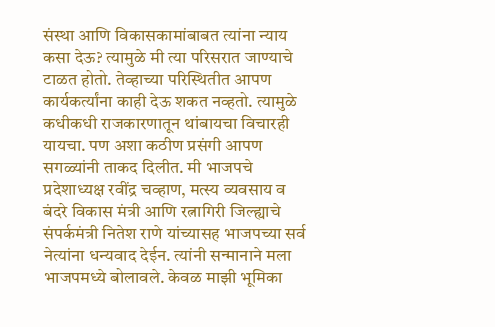संस्था आणि विकासकामांबाबत त्यांना न्याय कसा देऊ? त्यामुळे मी त्या परिसरात जाण्याचे टाळत होतो. तेव्हाच्या परिस्थितीत आपण कार्यकर्त्यांना काही देऊ शकत नव्हतो. त्यामुळे कधीकधी राजकारणातून थांबायचा विचारही यायचा. पण अशा कठीण प्रसंगी आपण सगळ्यांनी ताकद दिलीत. मी भाजपचे प्रदेशाध्यक्ष रवींद्र चव्हाण, मत्स्य व्यवसाय व बंदरे विकास मंत्री आणि रत्नागिरी जिल्ह्याचे संपर्कमंत्री नितेश राणे यांच्यासह भाजपच्या सर्व नेत्यांना धन्यवाद देईन. त्यांनी सन्मानाने मला भाजपमध्ये बोलावले. केवळ माझी भूमिका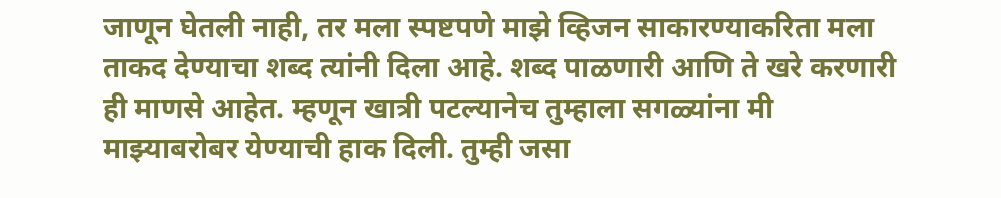जाणून घेतली नाही, तर मला स्पष्टपणे माझे व्हिजन साकारण्याकरिता मला ताकद देण्याचा शब्द त्यांनी दिला आहे. शब्द पाळणारी आणि ते खरे करणारी ही माणसे आहेत. म्हणून खात्री पटल्यानेच तुम्हाला सगळ्यांना मी माझ्याबरोबर येण्याची हाक दिली. तुम्ही जसा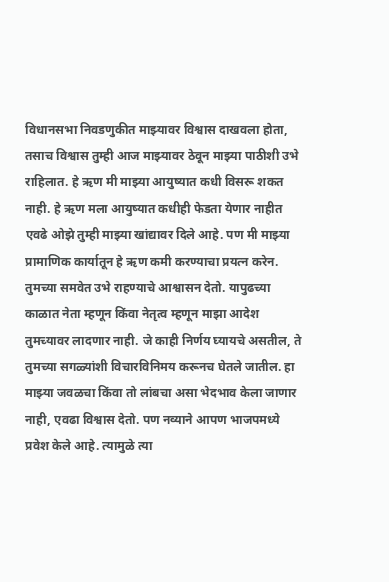विधानसभा निवडणुकीत माझ्यावर विश्वास दाखवला होता, तसाच विश्वास तुम्ही आज माझ्यावर ठेवून माझ्या पाठीशी उभे राहिलात. हे ऋण मी माझ्या आयुष्यात कधी विसरू शकत नाही. हे ऋण मला आयुष्यात कधीही फेडता येणार नाहीत एवढे ओझे तुम्ही माझ्या खांद्यावर दिले आहे. पण मी माझ्या प्रामाणिक कार्यातून हे ऋण कमी करण्याचा प्रयत्न करेन. तुमच्या समवेत उभे राहण्याचे आश्वासन देतो. यापुढच्या काळात नेता म्हणून किंवा नेतृत्व म्हणून माझा आदेश तुमच्यावर लादणार नाही. जे काही निर्णय घ्यायचे असतील, ते तुमच्या सगळ्यांशी विचारविनिमय करूनच घेतले जातील. हा माझ्या जवळचा किंवा तो लांबचा असा भेदभाव केला जाणार नाही, एवढा विश्वास देतो. पण नव्याने आपण भाजपमध्ये प्रवेश केले आहे. त्यामुळे त्या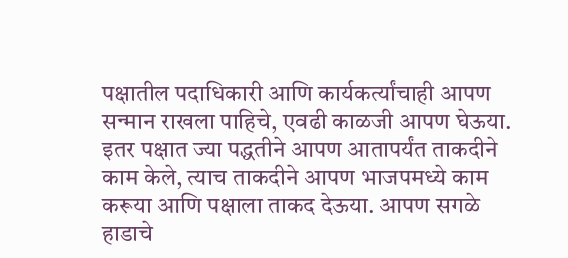पक्षातील पदाधिकारी आणि कार्यकर्त्यांचाही आपण सन्मान राखला पाहिचे, एवढी काळजी आपण घेऊया. इतर पक्षात ज्या पद्धतीने आपण आतापर्यंत ताकदीने काम केले, त्याच ताकदीने आपण भाजपमध्ये काम करूया आणि पक्षाला ताकद देऊया. आपण सगळे हाडाचे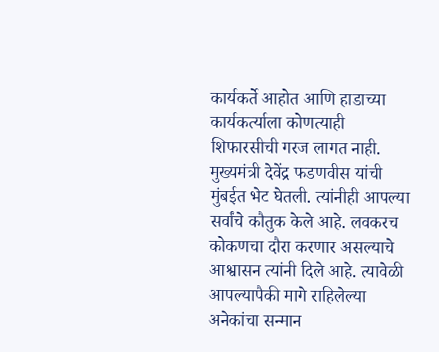कार्यकर्ते आहोत आणि हाडाच्या कार्यकर्त्याला कोणत्याही शिफारसीची गरज लागत नाही. मुख्यमंत्री देवेंद्र फडणवीस यांची मुंबईत भेट घेतली. त्यांनीही आपल्या सर्वांचे कौतुक केले आहे. लवकरच कोकणचा दौरा करणार असल्याचे आश्वासन त्यांनी दिले आहे. त्यावेळी आपल्यापैकी मागे राहिलेल्या अनेकांचा सन्मान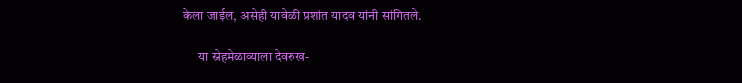केला जाईल, असेही यावेळी प्रशांत यादव यांनी सांगितले.

      या स्नेहमेळाव्याला देवरुख-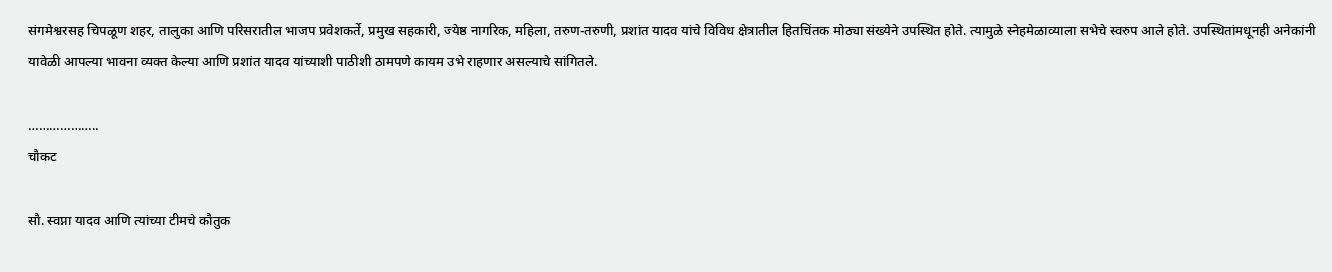संगमेश्वरसह चिपळूण शहर, तालुका आणि परिसरातील भाजप प्रवेशकर्ते, प्रमुख सहकारी, ज्येष्ठ नागरिक, महिला, तरुण-तरुणी, प्रशांत यादव यांचे विविध क्षेत्रातील हितचिंतक मोठ्या संख्येने उपस्थित होते. त्यामुळे स्नेहमेळाव्याला सभेचे स्वरुप आले होते. उपस्थितांमधूनही अनेकांनी यावेळी आपल्या भावना व्यक्त केल्या आणि प्रशांत यादव यांच्याशी पाठीशी ठामपणे कायम उभे राहणार असल्याचे सांगितले.

………………..
चौकट

सौ. स्वप्ना यादव आणि त्यांच्या टीमचे कौतुक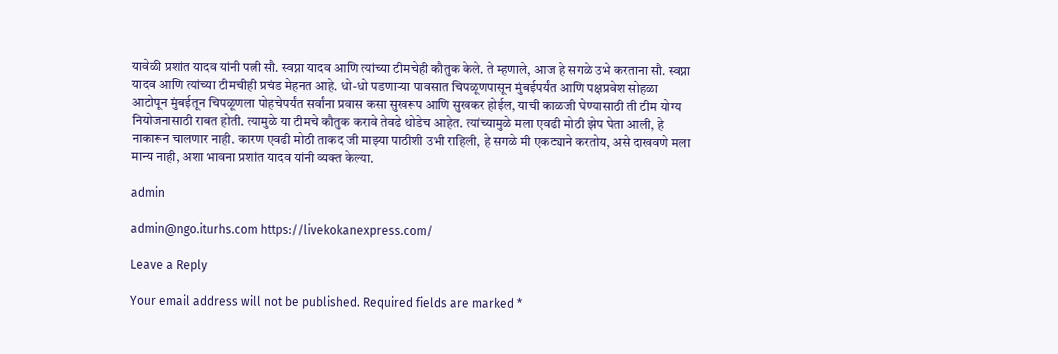यावेळी प्रशांत यादव यांनी पत्नी सौ. स्वप्ना यादव आणि त्यांच्या टीमचेही कौतुक केले. ते म्हणाले, आज हे सगळे उभे करताना सौ. स्वप्ना यादव आणि त्यांच्या टीमचीही प्रचंड मेहनत आहे. धो-धो पडणाऱ्या पावसात चिपळूणपासून मुंबईपर्यंत आणि पक्षप्रवेश सोहळा आटोपून मुंबईतून चिपळूणला पोहचेपर्यंत सर्वांना प्रवास कसा सुखरूप आणि सुखकर होईल, याची काळजी घेण्यासाठी ती टीम योग्य नियोजनासाठी राबत होती. त्यामुळे या टीमचे कौतुक करावे तेवढे थोडेच आहेत. त्यांच्यामुळे मला एवढी मोठी झेप घेता आली, हे नाकारून चालणार नाही. कारण एवढी मोठी ताकद जी माझ्या पाठीशी उभी राहिली, हे सगळे मी एकट्याने करतोय, असे दाखवणे मला मान्य नाही, अशा भावना प्रशांत यादव यांनी व्यक्त केल्या.

admin

admin@ngo.iturhs.com https://livekokanexpress.com/

Leave a Reply

Your email address will not be published. Required fields are marked *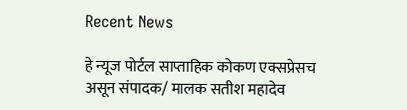Recent News

हे न्यूज पोर्टल साप्ताहिक कोकण एक्सप्रेसच असून संपादक/ मालक सतीश महादेव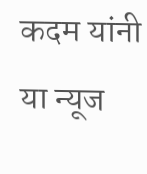कदम यांनी या न्यूज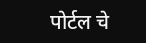पोर्टल चे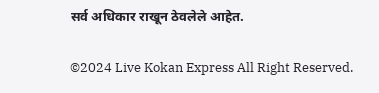सर्व अधिकार राखून ठेवलेले आहेत.

©2024 Live Kokan Express All Right Reserved.